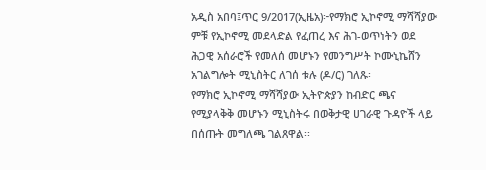አዲስ አበባ፤ጥር 9/2017(ኢዜአ)፦የማክሮ ኢኮኖሚ ማሻሻያው ምቹ የኢኮኖሚ መደላድል የፈጠረ እና ሕገ-ወጥነትን ወደ ሕጋዊ አሰራሮች የመለሰ መሆኑን የመንግሥት ኮሙኒኬሸን አገልግሎት ሚኒስትር ለገሰ ቱሉ (ዶ/ር) ገለጹ፡
የማክሮ ኢኮኖሚ ማሻሻያው ኢትዮጵያን ከብድር ጫና የሚያላቅቅ መሆኑን ሚኒስትሩ በወቅታዊ ሀገራዊ ጉዳዮች ላይ በሰጡት መግለጫ ገልጸዋል፡፡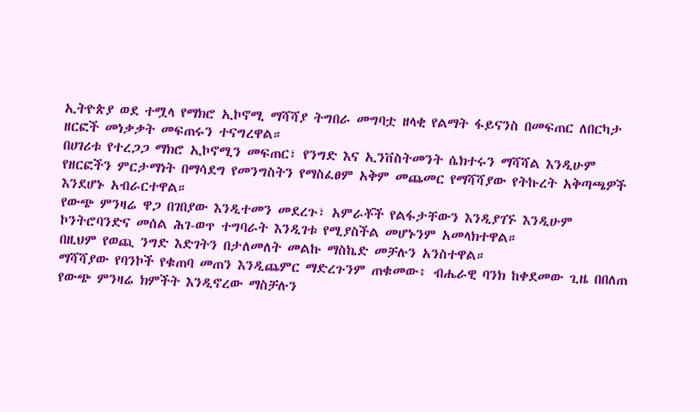ኢትዮጵያ ወደ ተሟላ የማክሮ ኢኮኖሚ ማሻሻያ ትግበራ መግባቷ ዘላቂ የልማት ፋይናንስ በመፍጠር ለበርካታ ዘርፎች መነቃቃት መፍጠሩን ተናግረዋል።
በሀገሪቱ የተረጋጋ ማክሮ ኢኮኖሚን መፍጠር፣ የንግድ እና ኢንቨስትመንት ሴክተሩን ማሻሻል እንዲሁም የዘርፎችን ምርታማነት በማሳደግ የመንግስትን የማስፈፀም አቅም መጨመር የማሻሻያው የትኩረት አቅጣጫዎች እንደሆኑ አብራርተዋል።
የውጭ ምንዛሬ ዋጋ በገበያው እንዲተመን መደረጉ፣ አምራቾች የልፋታቸውን እንዲያገኙ እንዲሁም ኮንትሮባንድና መሰል ሕገ-ወጥ ተግባራት እንዲገቱ የሚያስችል መሆኑንም አመላክተዋል።
በዚህም የወጪ ንግድ እድገትን በታለመለት መልኩ ማስኬድ መቻሉን አንስተዋል።
ማሻሻያው የባንኮች የቁጠባ መጠን እንዲጨምር ማድረጉንም ጠቁመው፥ ብሔራዊ ባንክ ከቀደመው ጊዜ በበለጠ የውጭ ምንዛሬ ክምችት እንዲኖረው ማስቻሉን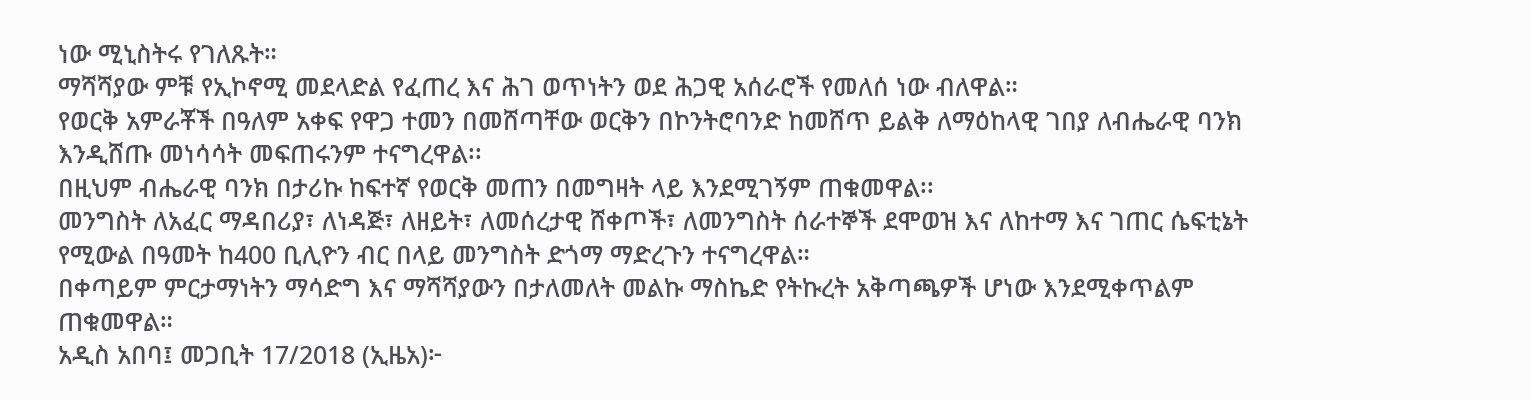ነው ሚኒስትሩ የገለጹት።
ማሻሻያው ምቹ የኢኮኖሚ መደላድል የፈጠረ እና ሕገ ወጥነትን ወደ ሕጋዊ አሰራሮች የመለሰ ነው ብለዋል።
የወርቅ አምራቾች በዓለም አቀፍ የዋጋ ተመን በመሸጣቸው ወርቅን በኮንትሮባንድ ከመሸጥ ይልቅ ለማዕከላዊ ገበያ ለብሔራዊ ባንክ እንዲሸጡ መነሳሳት መፍጠሩንም ተናግረዋል፡፡
በዚህም ብሔራዊ ባንክ በታሪኩ ከፍተኛ የወርቅ መጠን በመግዛት ላይ እንደሚገኝም ጠቁመዋል፡፡
መንግስት ለአፈር ማዳበሪያ፣ ለነዳጅ፣ ለዘይት፣ ለመሰረታዊ ሸቀጦች፣ ለመንግስት ሰራተኞች ደሞወዝ እና ለከተማ እና ገጠር ሴፍቲኔት የሚውል በዓመት ከ400 ቢሊዮን ብር በላይ መንግስት ድጎማ ማድረጉን ተናግረዋል።
በቀጣይም ምርታማነትን ማሳድግ እና ማሻሻያውን በታለመለት መልኩ ማስኬድ የትኩረት አቅጣጫዎች ሆነው እንደሚቀጥልም ጠቁመዋል።
አዲስ አበባ፤ መጋቢት 17/2018 (ኢዜአ)፦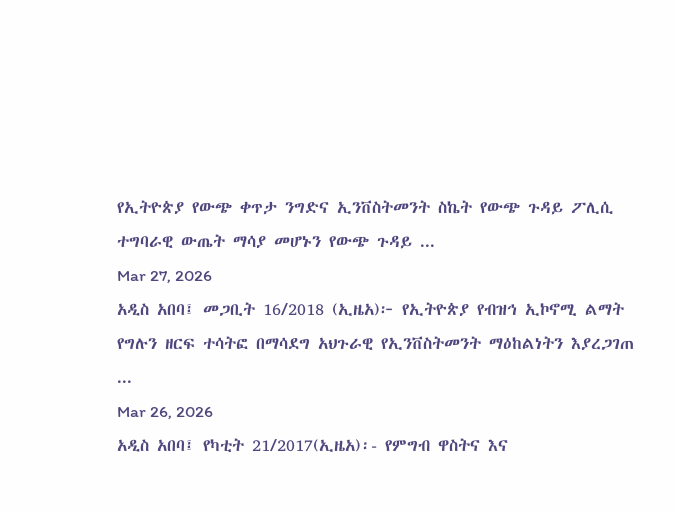የኢትዮጵያ የውጭ ቀጥታ ንግድና ኢንቨስትመንት ስኬት የውጭ ጉዳይ ፖሊሲ ተግባራዊ ውጤት ማሳያ መሆኑን የውጭ ጉዳይ ...
Mar 27, 2026
አዲስ አበባ፤ መጋቢት 16/2018 (ኢዜአ)፦ የኢትዮጵያ የብዝኅ ኢኮኖሚ ልማት የግሉን ዘርፍ ተሳትፎ በማሳደግ አህጉራዊ የኢንቨስትመንት ማዕከልነትን እያረጋገጠ ...
Mar 26, 2026
አዲስ አበባ፤ የካቲት 21/2017(ኢዜአ)፡- የምግብ ዋስትና እና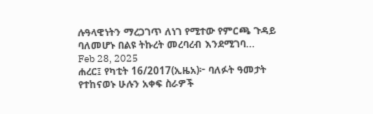ሉዓላዊነትን ማረጋገጥ ለነገ የሚተው የምርጫ ጉዳይ ባለመሆኑ በልዩ ትኩረት መረባረብ እንደሚገባ...
Feb 28, 2025
ሐረር፤ የካቲት 16/2017(ኢዜአ)፦ ባለፉት ዓመታት የተከናወኑ ሁሉን አቀፍ ስራዎች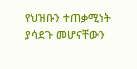የህዝቡን ተጠቃሚነት ያሳደጉ መሆናቸውን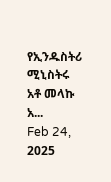የኢንዱስትሪ ሚኒስትሩ አቶ መላኩ አ...
Feb 24, 2025